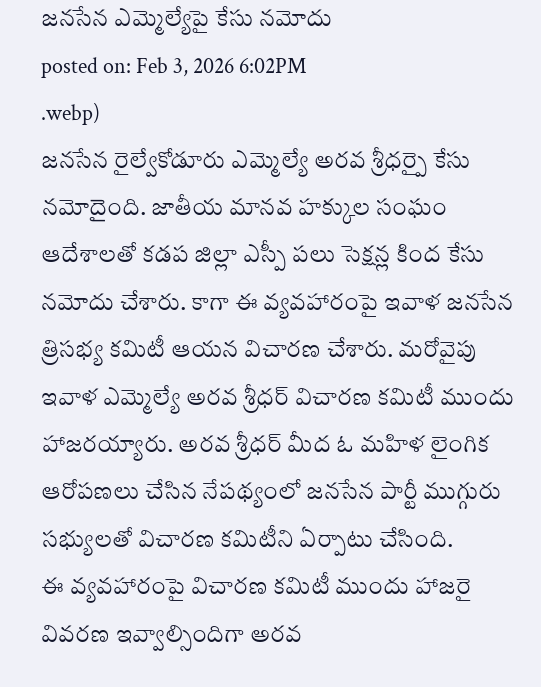జనసేన ఎమ్మెల్యేపై కేసు నమోదు
posted on: Feb 3, 2026 6:02PM
.webp)
జనసేన రైల్వేకోడూరు ఎమ్మెల్యే అరవ శ్రీధర్పై కేసు నమోదైంది. జాతీయ మానవ హక్కుల సంఘం ఆదేశాలతో కడప జిల్లా ఎస్పీ పలు సెక్షన్ల కింద కేసు నమోదు చేశారు. కాగా ఈ వ్యవహారంపై ఇవాళ జనసేన త్రిసభ్య కమిటీ ఆయన విచారణ చేశారు. మరోవైపు ఇవాళ ఎమ్మెల్యే అరవ శ్రీధర్ విచారణ కమిటీ ముందు హాజరయ్యారు. అరవ శ్రీధర్ మీద ఓ మహిళ లైంగిక ఆరోపణలు చేసిన నేపథ్యంలో జనసేన పార్టీ ముగ్గురు సభ్యులతో విచారణ కమిటీని ఏర్పాటు చేసింది.
ఈ వ్యవహారంపై విచారణ కమిటీ ముందు హాజరై వివరణ ఇవ్వాల్సిందిగా అరవ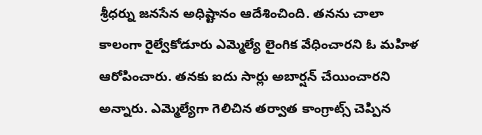శ్రీధర్ను జనసేన అధిష్టానం ఆదేశించింది. తనను చాలా కాలంగా రైల్వేకోడూరు ఎమ్మెల్యే లైంగిక వేధించారని ఓ మహిళ ఆరోపించారు. తనకు ఐదు సార్లు అబార్షన్ చేయించారని అన్నారు. ఎమ్మెల్యేగా గెలిచిన తర్వాత కాంగ్రాట్స్ చెప్పిన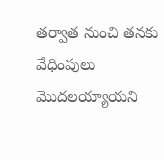తర్వాత నుంచి తనకు వేధింపులు మొదలయ్యాయని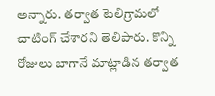అన్నారు. తర్వాత టెలిగ్రామలో చాటింగ్ చేశారని తెలిపారు. కొన్ని రోజులు బాగానే మాట్లాడిన తర్వాత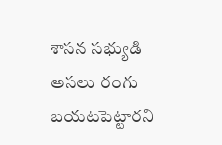శాసన సభ్యుడి అసలు రంగు బయటపెట్టారని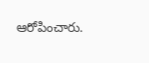ఆరోపించారు.